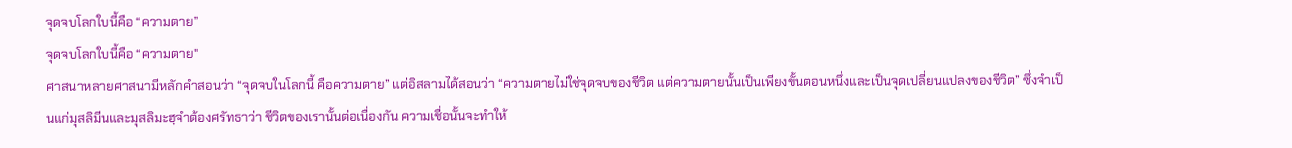จุดจบโลกใบนี้คือ “ความตาย”
จุดจบโลกใบนี้คือ “ความตาย"
ศาสนาหลายศาสนามีหลักคำสอนว่า “จุดจบในโลกนี้ คือความตาย” แต่อิสลามได้สอนว่า “ความตายไม่ใช่จุดจบของชีวิต แต่ความตายนั้นเป็นเพียงขั้นตอนหนึ่งและเป็นจุดเปลี่ยนแปลงของชีวิต” ซึ่งจำเป็นแก่มุสลิมีนและมุสลิมะฮฺจำต้องศรัทธาว่า ชีวิตของเรานั้นต่อเนื่องกัน ความเชื่อนั้นจะทำให้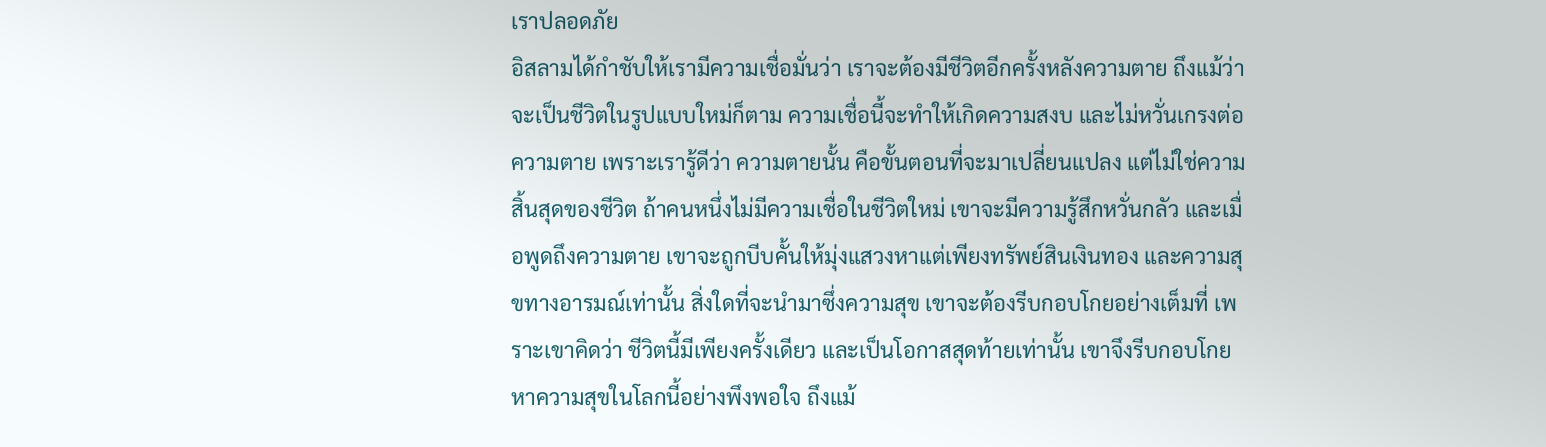เราปลอดภัย
อิสลามได้กำชับให้เรามีความเชื่อมั่นว่า เราจะต้องมีชีวิตอีกครั้งหลังความตาย ถึงแม้ว่า จะเป็นชีวิตในรูปแบบใหม่ก็ตาม ความเชื่อนี้จะทำให้เกิดความสงบ และไม่หวั่นเกรงต่อความตาย เพราะเรารู้ดีว่า ความตายนั้น คือขั้นตอนที่จะมาเปลี่ยนแปลง แต่ไม่ใช่ความสิ้นสุดของชีวิต ถ้าคนหนึ่งไม่มีความเชื่อในชีวิตใหม่ เขาจะมีความรู้สึกหวั่นกลัว และเมื่อพูดถึงความตาย เขาจะถูกบีบคั้นให้มุ่งแสวงหาแต่เพียงทรัพย์สินเงินทอง และความสุขทางอารมณ์เท่านั้น สิ่งใดที่จะนำมาซึ่งความสุข เขาจะต้องรีบกอบโกยอย่างเต็มที่ เพราะเขาคิดว่า ชีวิตนี้มีเพียงครั้งเดียว และเป็นโอกาสสุดท้ายเท่านั้น เขาจึงรีบกอบโกยหาความสุขในโลกนี้อย่างพึงพอใจ ถึงแม้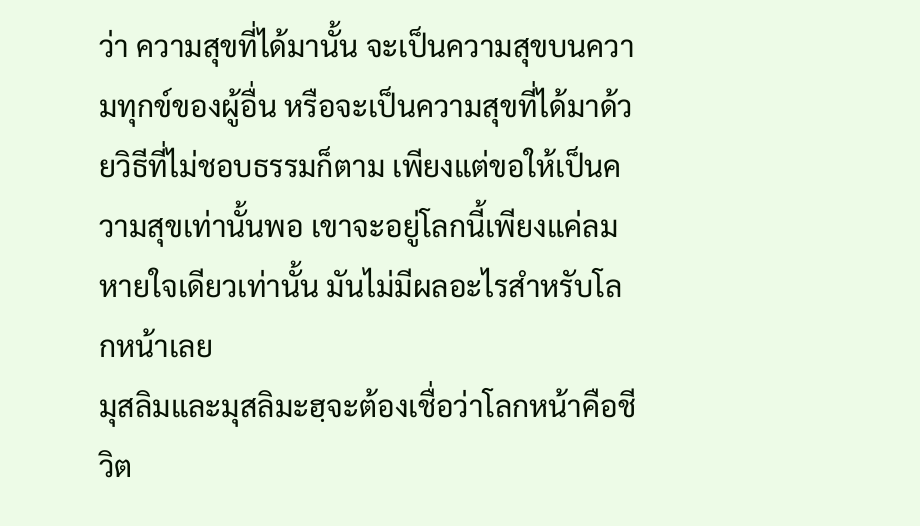ว่า ความสุขที่ได้มานั้น จะเป็นความสุขบนความทุกข์ของผู้อื่น หรือจะเป็นความสุขที่ได้มาด้วยวิธีที่ไม่ชอบธรรมก็ตาม เพียงแต่ขอให้เป็นความสุขเท่านั้นพอ เขาจะอยู่โลกนี้เพียงแค่ลมหายใจเดียวเท่านั้น มันไม่มีผลอะไรสำหรับโลกหน้าเลย
มุสลิมและมุสลิมะฮฺจะต้องเชื่อว่าโลกหน้าคือชีวิต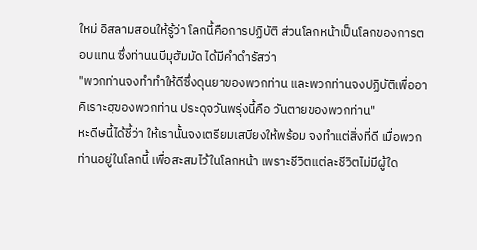ใหม่ อิสลามสอนให้รู้ว่า โลกนี้คือการปฏิบัติ ส่วนโลกหน้าเป็นโลกของการตอบแทน ซึ่งท่านนบีมุฮัมมัด ได้มีคำดำรัสว่า
"พวกท่านจงทำทำให้ดีซึ่งดุนยาของพวกท่าน และพวกท่านจงปฏิบัติเพื่ออาคิเราะฮฺของพวกท่าน ประดุจวันพรุ่งนี้คือ วันตายของพวกท่าน"
หะดีษนี้ได้ชี้ว่า ให้เรานั้นจงเตรียมเสบียงให้พร้อม จงทำแต่สิ่งที่ดี เมื่อพวกท่านอยู่ในโลกนี้ เพื่อสะสมไว้ในโลกหน้า เพราะชีวิตแต่ละชีวิตไม่มีผู้ใด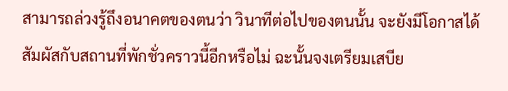สามารถล่วงรู้ถึงอนาคตของตนว่า วินาทีต่อไปของตนนั้น จะยังมีโอกาสได้สัมผัสกับสถานที่พักชั่วคราวนี้อีกหรือไม่ ฉะนั้นจงเตรียมเสบีย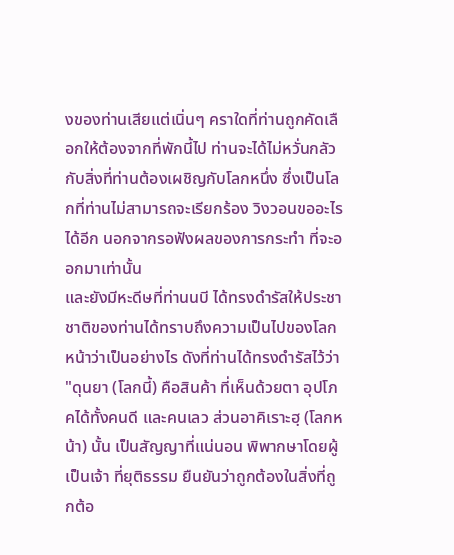งของท่านเสียแต่เนิ่นๆ คราใดที่ท่านถูกคัดเลือกให้ต้องจากที่พักนี้ไป ท่านจะได้ไม่หวั่นกลัวกับสิ่งที่ท่านต้องเผชิญกับโลกหนึ่ง ซึ่งเป็นโลกที่ท่านไม่สามารถจะเรียกร้อง วิงวอนขออะไรได้อีก นอกจากรอฟังผลของการกระทำ ที่จะออกมาเท่านั้น
และยังมีหะดีษที่ท่านนบี ได้ทรงดำรัสให้ประชาชาติของท่านได้ทราบถึงความเป็นไปของโลกหน้าว่าเป็นอย่างไร ดังที่ท่านได้ทรงดำรัสไว้ว่า
"ดุนยา (โลกนี้) คือสินค้า ที่เห็นด้วยตา อุปโภคได้ทั้งคนดี และคนเลว ส่วนอาคิเราะฮฺ (โลกหน้า) นั้น เป็นสัญญาที่แน่นอน พิพากษาโดยผู้เป็นเจ้า ที่ยุติธรรม ยืนยันว่าถูกต้องในสิ่งที่ถูกต้อ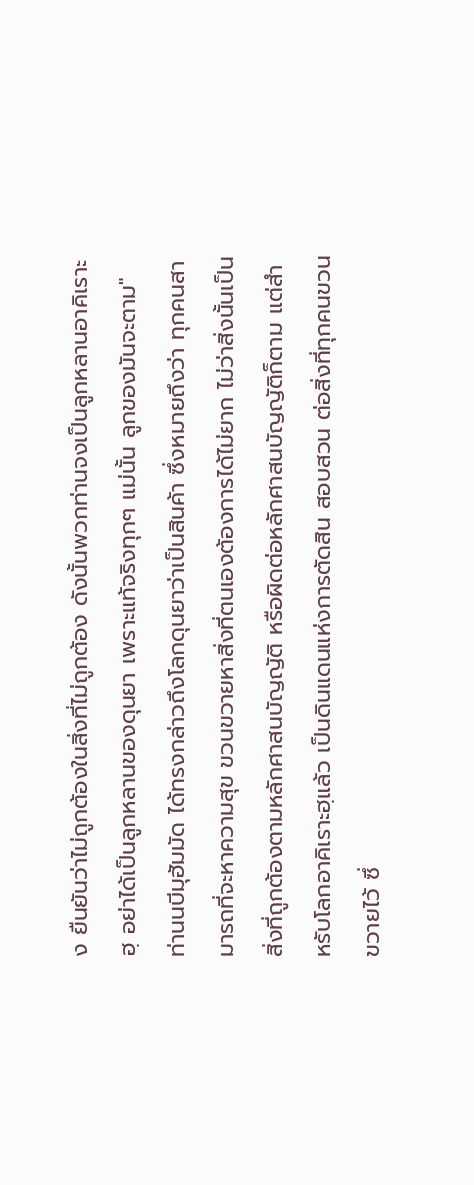ง ยืนยันว่าไม่ถูกต้องในสิ่งที่ไม่ถูกต้อง ดังนั้นพวกท่านจงเป็นลูกหลานอาคิเราะฮฺ อย่าได้เป็นลูกหลานของดุนยา เพราะแท้จริงทุกๆ แม่นั้น ลูกของมันจะตาม"
ท่านนบีมุฮัมมัด ได้ทรงกล่าวถึงโลกดุนยาว่าเป็นสินค้า ซึ่งหมายถึงว่า ทุกคนสามารถที่จะหาความสุข ขวนขวายหาสิ่งที่ตนเองต้องการได้ไม่ยาก ไม่ว่าสิ่งนั้นเป็นสิ่งที่ถูกต้องตามหลักศาสนบัญญัติ หรือผิดต่อหลักศาสนบัญญัติก็ตาม แต่สำหรับโลกอาคิเราะฮฺแล้ว เป็นดินแดนแห่งการตัดสิน สอบสวน ต่อสิ่งที่ทุกคนขวนขวายไว้ ซึ่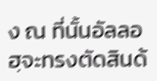ง ณ ที่นั้นอัลลอฮฺจะทรงตัดสินด้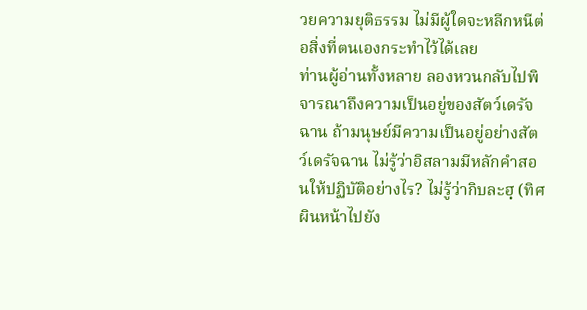วยความยุติธรรม ไม่มีผู้ใดจะหลีกหนีต่อสิ่งที่ตนเองกระทำไว้ได้เลย
ท่านผู้อ่านทั้งหลาย ลองหวนกลับไปพิจารณาถึงความเป็นอยู่ของสัตว์เดรัจฉาน ถ้ามนุษย์มีความเป็นอยู่อย่างสัตว์เดรัจฉาน ไม่รู้ว่าอิสลามมีหลักคำสอนให้ปฏิบัติอย่างไร? ไม่รู้ว่ากิบละฮฺ (ทิศผินหน้าไปยัง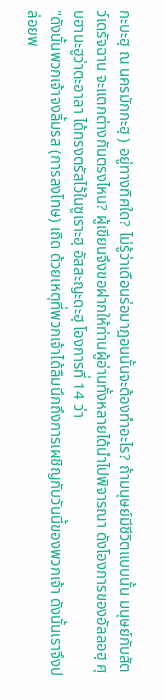กะบะฮฺ ณ นครมักกะฮฺ ) อยู่ทางทิศใด? ไม่รู้ว่าเดือนร่อมาฎอนนั้นจะต้องทำอะไร? ถ้ามนุษย์มีชีวิตแบบนั้น มนุษย์กับสัตว์เดรัจฉาน จะแตกต่างกันตรงไหน? ผู้เขียนจึงขอฝากให้ท่านผู้อ่านทั้งหลายได้นำไปพิจารณา ดังโองการของอัลลอฮฺ ศุบฮานะฮูว่าตะอาลา ได้ทรงตรัสไว้ในซูเราะฮฺ อัสสะญะดะฮฺ โองการที่ 14 ว่า
"ดังนั้นพวกเจ้าจงลิ้มรส (การลงโทษ) เถิด ด้วยเหตุที่พวกเจ้าได้ลืมนึกถึงการเผชิญกับวันนี้ของพวกเจ้า ดังนั้นเราจึงปล่อยพ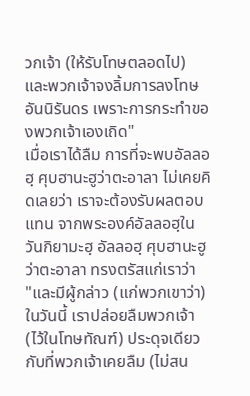วกเจ้า (ให้รับโทษตลอดไป) และพวกเจ้าจงลิ้มการลงโทษอันนิรันดร เพราะการกระทำของพวกเจ้าเองเถิด"
เมื่อเราได้ลืม การที่จะพบอัลลอฮฺ ศุบฮานะฮูว่าตะอาลา ไม่เคยคิดเลยว่า เราจะต้องรับผลตอบแทน จากพระองค์อัลลอฮฺในวันกิยามะฮฺ อัลลอฮฺ ศุบฮานะฮูว่าตะอาลา ทรงตรัสแก่เราว่า
"และมีผู้กล่าว (แก่พวกเขาว่า) ในวันนี้ เราปล่อยลืมพวกเจ้า (ไว้ในโทษทัณฑ์) ประดุจเดียวกับที่พวกเจ้าเคยลืม (ไม่สน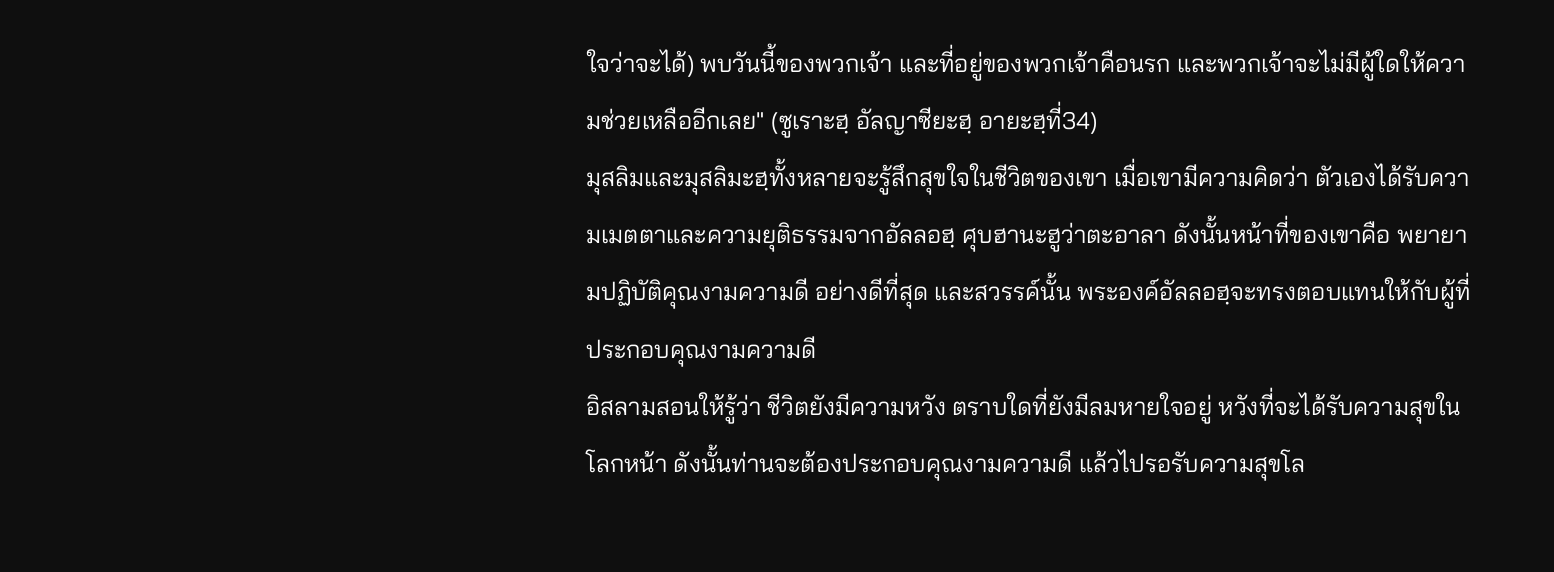ใจว่าจะได้) พบวันนี้ของพวกเจ้า และที่อยู่ของพวกเจ้าคือนรก และพวกเจ้าจะไม่มีผู้ใดให้ความช่วยเหลืออีกเลย" (ซูเราะฮฺ อัลญาซียะฮฺ อายะฮฺที่34)
มุสลิมและมุสลิมะฮฺทั้งหลายจะรู้สึกสุขใจในชีวิตของเขา เมื่อเขามีความคิดว่า ตัวเองได้รับความเมตตาและความยุติธรรมจากอัลลอฮฺ ศุบฮานะฮูว่าตะอาลา ดังนั้นหน้าที่ของเขาคือ พยายามปฏิบัติคุณงามความดี อย่างดีที่สุด และสวรรค์นั้น พระองค์อัลลอฮฺจะทรงตอบแทนให้กับผู้ที่ประกอบคุณงามความดี
อิสลามสอนให้รู้ว่า ชีวิตยังมีความหวัง ตราบใดที่ยังมีลมหายใจอยู่ หวังที่จะได้รับความสุขในโลกหน้า ดังนั้นท่านจะต้องประกอบคุณงามความดี แล้วไปรอรับความสุขโล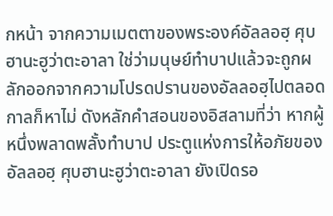กหน้า จากความเมตตาของพระองค์อัลลอฮฺ ศุบฮานะฮูว่าตะอาลา ใช่ว่ามนุษย์ทำบาปแล้วจะถูกผลักออกจากความโปรดปรานของอัลลอฮฺไปตลอดกาลก็หาไม่ ดังหลักคำสอนของอิสลามที่ว่า หากผู้หนึ่งพลาดพลั้งทำบาป ประตูแห่งการให้อภัยของอัลลอฮฺ ศุบฮานะฮูว่าตะอาลา ยังเปิดรอ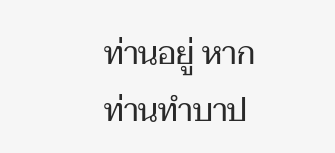ท่านอยู่ หากท่านทำบาป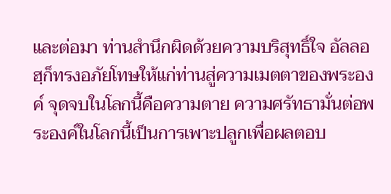และต่อมา ท่านสำนึกผิดด้วยความบริสุทธิ์ใจ อัลลอฮฺก็ทรงอภัยโทษให้แก่ท่านสู่ความเมตตาของพระองค์ จุดจบในโลกนี้คือความตาย ความศรัทธามั่นต่อพระองค์ในโลกนี้เป็นการเพาะปลูกเพื่อผลตอบ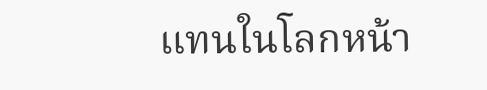แทนในโลกหน้า